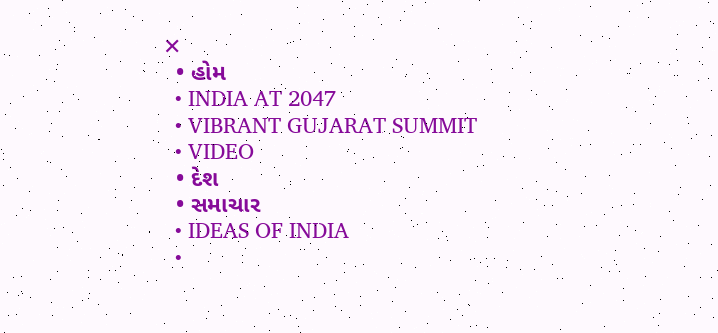✕
  • હોમ
  • INDIA AT 2047
  • VIBRANT GUJARAT SUMMIT
  • VIDEO
  • દેશ
  • સમાચાર
  • IDEAS OF INDIA
  •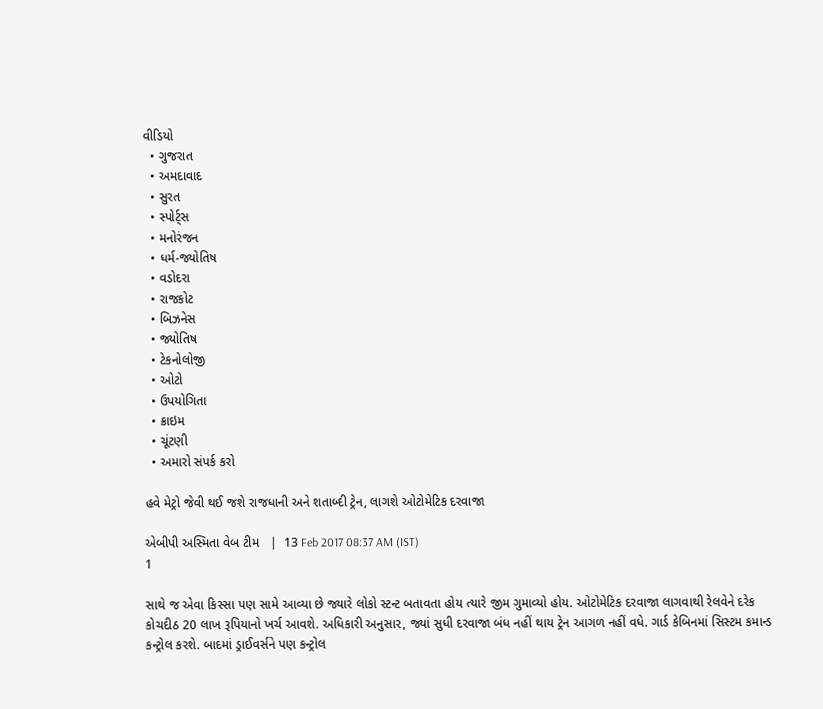વીડિયો
  • ગુજરાત
  • અમદાવાદ
  • સુરત
  • સ્પોર્ટ્સ
  • મનોરંજન
  • ધર્મ-જ્યોતિષ
  • વડોદરા
  • રાજકોટ
  • બિઝનેસ
  • જ્યોતિષ
  • ટેકનોલોજી
  • ઓટો
  • ઉપયોગિતા
  • ક્રાઇમ
  • ચૂંટણી
  • અમારો સંપર્ક કરો

હવે મેટ્રો જેવી થઈ જશે રાજધાની અને શતાબ્દી ટ્રેન, લાગશે ઓટોમેટિક દરવાજા

એબીપી અસ્મિતા વેબ ટીમ   |  13 Feb 2017 08:37 AM (IST)
1

સાથે જ એવા કિસ્સા પણ સામે આવ્યા છે જ્યારે લોકો સ્ટન્ટ બતાવતા હોય ત્યારે જીમ ગુમાવ્યો હોય. ઓટોમેટિક દરવાજા લાગવાથી રેલવેને દરેક કોચદીઠ 20 લાખ રૂપિયાનો ખર્ચ આવશે. અધિકારી અનુસાર, જ્યાં સુધી દરવાજા બંધ નહીં થાય ટ્રેન આગળ નહીં વધે. ગાર્ડ કેબિનમાં સિસ્ટમ કમાન્ડ કન્ટ્રોલ કરશે. બાદમાં ડ્રાઈવર્સને પણ કન્ટ્રોલ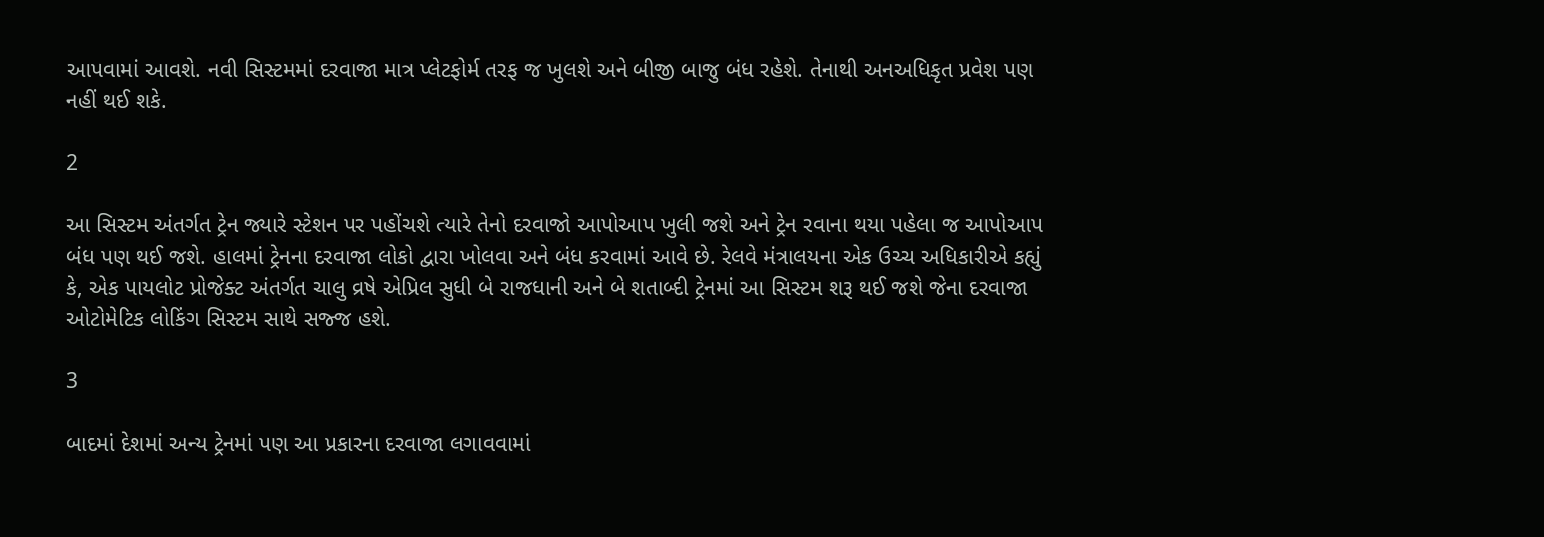આપવામાં આવશે. નવી સિસ્ટમમાં દરવાજા માત્ર પ્લેટફોર્મ તરફ જ ખુલશે અને બીજી બાજુ બંધ રહેશે. તેનાથી અનઅધિકૃત પ્રવેશ પણ નહીં થઈ શકે.

2

આ સિસ્ટમ અંતર્ગત ટ્રેન જ્યારે સ્ટેશન પર પહોંચશે ત્યારે તેનો દરવાજો આપોઆપ ખુલી જશે અને ટ્રેન રવાના થયા પહેલા જ આપોઆપ બંધ પણ થઈ જશે. હાલમાં ટ્રેનના દરવાજા લોકો દ્વારા ખોલવા અને બંધ કરવામાં આવે છે. રેલવે મંત્રાલયના એક ઉચ્ચ અધિકારીએ કહ્યું કે, એક પાયલોટ પ્રોજેક્ટ અંતર્ગત ચાલુ વ્રષે એપ્રિલ સુધી બે રાજધાની અને બે શતાબ્દી ટ્રેનમાં આ સિસ્ટમ શરૂ થઈ જશે જેના દરવાજા ઓટોમેટિક લોકિંગ સિસ્ટમ સાથે સજ્જ હશે.

3

બાદમાં દેશમાં અન્ય ટ્રેનમાં પણ આ પ્રકારના દરવાજા લગાવવામાં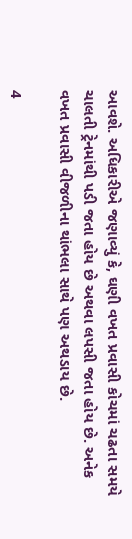આવશે. અધિકારીએ જણાવ્યું કે, ઘણી વખત પ્રવાસી કોચમાં ચઢતા સમયે ચાલતી ટ્રેનમાંથી પડી જતા હોય છે અથવા લપસી જતા હોય છે. અનેક વખત પ્રવાસી વીજળીના થાંભલા સાથે પણ અથડાય છે.

4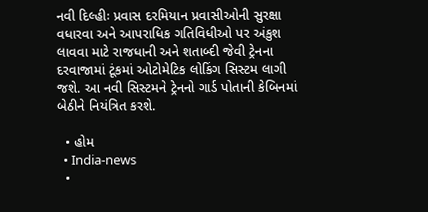નવી દિલ્હીઃ પ્રવાસ દરમિયાન પ્રવાસીઓની સુરક્ષા વધારવા અને આપરાધિક ગતિવિધીઓ પર અંકુશ લાવવા માટે રાજધાની અને શતાબ્દી જેવી ટ્રેનના દરવાજામાં ટૂંકમાં ઓટોમેટિક લોકિંગ સિસ્ટમ લાગી જશે. આ નવી સિસ્ટમને ટ્રેનનો ગાર્ડ પોતાની કેબિનમાં બેઠીને નિયંત્રિત કરશે.

  • હોમ
  • India-news
  •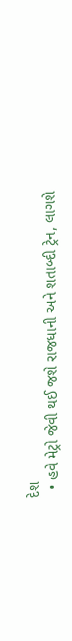દેશ
  • હવે મેટ્રો જેવી થઈ જશે રાજધાની અને શતાબ્દી ટ્રેન, લાગશે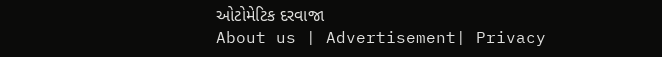ઓટોમેટિક દરવાજા
About us | Advertisement| Privacy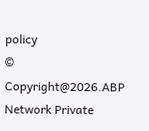policy
© Copyright@2026.ABP Network Private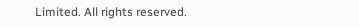Limited. All rights reserved.